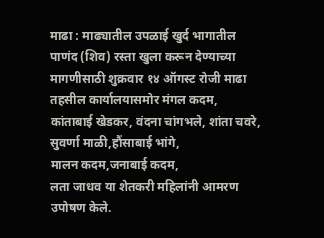माढा : माढ्यातील उपळाई खुर्द भागातील पाणंद (शिव) रस्ता खुला करून देण्याच्या मागणीसाठी शुक्रवार १४ ऑगस्ट रोजी माढा तहसील कार्यालयासमोर मंगल कदम, कांताबाई खेडकर, वंदना चांगभले, शांता चवरे, सुवर्णा माळी,हौंसाबाई भांगे,
मालन कदम,जनाबाई कदम,
लता जाधव या शेतकरी महिलांनी आमरण उपोषण केले.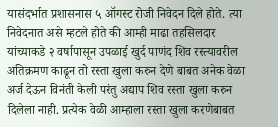यासंदर्भात प्रशासनास ५ ऑगस्ट रोजी निवेदन दिले होते. त्या निवेदनात असे म्हटले होते की आम्ही माढा तहसिलदार यांच्याकडे २ वर्षापासून उपळाई खुर्द पाणंद शिव रस्त्यावरील अतिक्रमण काढून तो रस्ता खुला करुन देणे बाबत अनेक वेळा अर्ज देऊन विनंती केली परंतु अद्याप शिव रस्ता खुला करुन दिलेला नाही. प्रत्येक वेळी आम्हाला रस्ता खुला करणेबाबत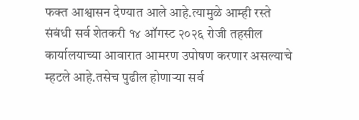फक्त आश्वासन देण्यात आले आहे.त्यामुळे आम्ही रस्ते संबंधी सर्व शेतकरी १४ ऑगस्ट २०२६ रोजी तहसील कार्यालयाच्या आवारात आमरण उपोषण करणार असल्याचे म्हटले आहे.तसेच पुढील होणाऱ्या सर्व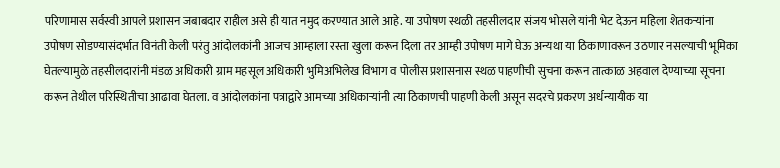परिणामास सर्वस्वी आपले प्रशासन जबाबदार राहील असे ही यात नमुद करण्यात आले आहे. या उपोषण स्थळी तहसीलदार संजय भोसले यांनी भेट देऊन महिला शेतकऱ्यांना उपोषण सोडण्यासंदर्भात विनंती केली परंतु आंदोलकांनी आजच आम्हाला रस्ता खुला करून दिला तर आम्ही उपोषण मागे घेऊ अन्यथा या ठिकाणावरून उठणार नसल्याची भूमिका घेतल्यामुळे तहसीलदारांनी मंडळ अधिकारी ग्राम महसूल अधिकारी भुमिअभिलेख विभाग व पोलीस प्रशासनास स्थळ पाहणीची सुचना करून तात्काळ अहवाल देण्याच्या सूचना करून तेथील परिस्थितीचा आढावा घेतला. व आंदोलकांना पत्राद्वारे आमच्या अधिकाऱ्यांनी त्या ठिकाणची पाहणी केली असून सदरचे प्रकरण अर्धन्यायीक या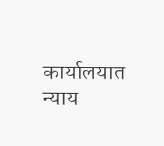कार्यालयात न्याय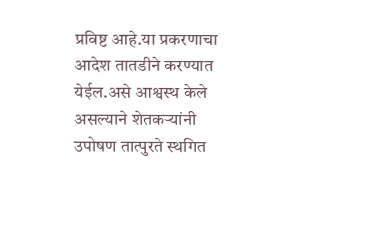प्रविष्ट आहे.या प्रकरणाचा आदेश तातडीने करण्यात येईल.असे आश्वस्थ केले असल्याने शेतकऱ्यांनी उपोषण तात्पुरते स्थगित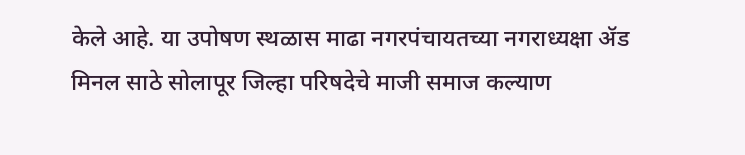केले आहे. या उपोषण स्थळास माढा नगरपंचायतच्या नगराध्यक्षा ॲड मिनल साठे सोलापूर जिल्हा परिषदेचे माजी समाज कल्याण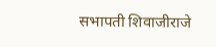सभापती शिवाजीराजे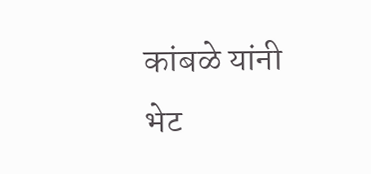कांबळे यांनी भेट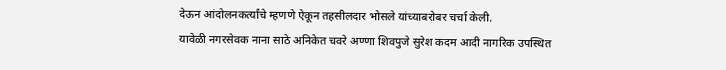देऊन आंदोलनकर्त्यांचे म्हणणे ऐकून तहसीलदार भोसले यांच्याबरोबर चर्चा केली.
यावेळी नगरसेवक नाना साठे अनिकेत चवरे अण्णा शिवपुजे सुरेश कदम आदी नागरिक उपस्थित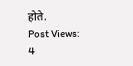होते.
Post Views: 4